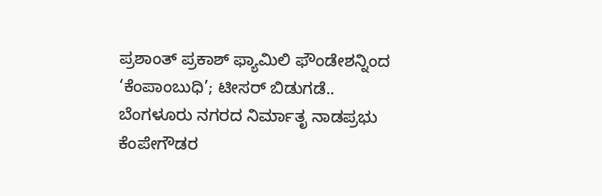ಪ್ರಶಾಂತ್ ಪ್ರಕಾಶ್ ಫ್ಯಾಮಿಲಿ ಫೌಂಡೇಶನ್ನಿಂದ ‘ಕೆಂಪಾಂಬುಧಿ’; ಟೀಸರ್ ಬಿಡುಗಡೆ..
ಬೆಂಗಳೂರು ನಗರದ ನಿರ್ಮಾತೃ ನಾಡಪ್ರಭು ಕೆಂಪೇಗೌಡರ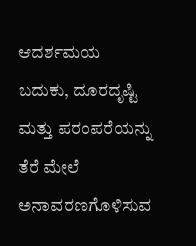ಆದರ್ಶಮಯ ಬದುಕು, ದೂರದೃಷ್ಟಿ ಮತ್ತು ಪರಂಪರೆಯನ್ನು ತೆರೆ ಮೇಲೆ ಅನಾವರಣಗೊಳಿಸುವ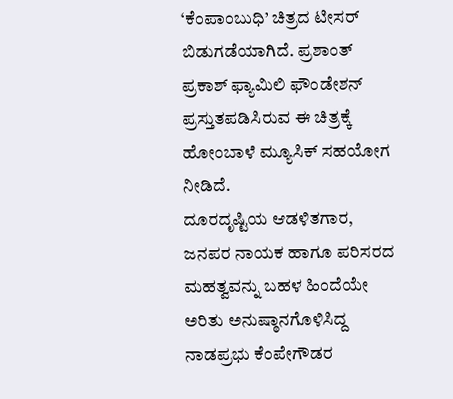‘ಕೆಂಪಾಂಬುಧಿ’ ಚಿತ್ರದ ಟೀಸರ್ ಬಿಡುಗಡೆಯಾಗಿದೆ. ಪ್ರಶಾಂತ್ ಪ್ರಕಾಶ್ ಫ್ಯಾಮಿಲಿ ಫೌಂಡೇಶನ್ ಪ್ರಸ್ತುತಪಡಿಸಿರುವ ಈ ಚಿತ್ರಕ್ಕೆ ಹೋಂಬಾಳೆ ಮ್ಯೂಸಿಕ್ ಸಹಯೋಗ ನೀಡಿದೆ.
ದೂರದೃಷ್ಟಿಯ ಆಡಳಿತಗಾರ, ಜನಪರ ನಾಯಕ ಹಾಗೂ ಪರಿಸರದ ಮಹತ್ವವನ್ನು ಬಹಳ ಹಿಂದೆಯೇ ಅರಿತು ಅನುಷ್ಠಾನಗೊಳಿಸಿದ್ದ ನಾಡಪ್ರಭು ಕೆಂಪೇಗೌಡರ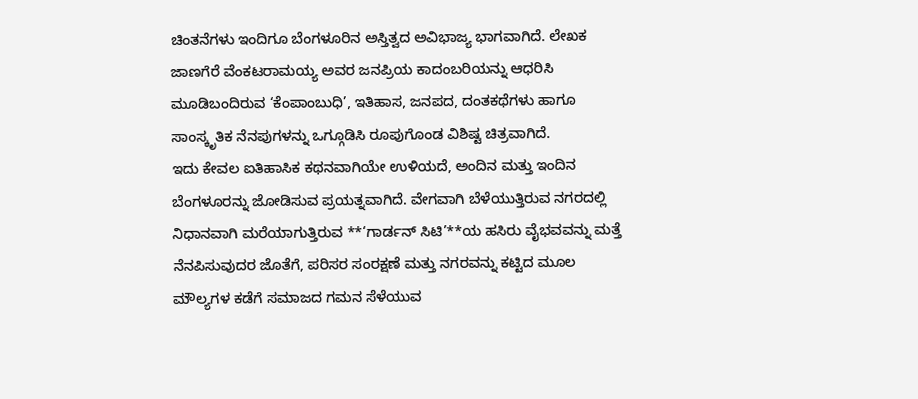ಚಿಂತನೆಗಳು ಇಂದಿಗೂ ಬೆಂಗಳೂರಿನ ಅಸ್ತಿತ್ವದ ಅವಿಭಾಜ್ಯ ಭಾಗವಾಗಿದೆ. ಲೇಖಕ ಜಾಣಗೆರೆ ವೆಂಕಟರಾಮಯ್ಯ ಅವರ ಜನಪ್ರಿಯ ಕಾದಂಬರಿಯನ್ನು ಆಧರಿಸಿ ಮೂಡಿಬಂದಿರುವ ‘ಕೆಂಪಾಂಬುಧಿ’, ಇತಿಹಾಸ, ಜನಪದ, ದಂತಕಥೆಗಳು ಹಾಗೂ ಸಾಂಸ್ಕೃತಿಕ ನೆನಪುಗಳನ್ನು ಒಗ್ಗೂಡಿಸಿ ರೂಪುಗೊಂಡ ವಿಶಿಷ್ಟ ಚಿತ್ರವಾಗಿದೆ.
ಇದು ಕೇವಲ ಐತಿಹಾಸಿಕ ಕಥನವಾಗಿಯೇ ಉಳಿಯದೆ, ಅಂದಿನ ಮತ್ತು ಇಂದಿನ ಬೆಂಗಳೂರನ್ನು ಜೋಡಿಸುವ ಪ್ರಯತ್ನವಾಗಿದೆ. ವೇಗವಾಗಿ ಬೆಳೆಯುತ್ತಿರುವ ನಗರದಲ್ಲಿ ನಿಧಾನವಾಗಿ ಮರೆಯಾಗುತ್ತಿರುವ **‘ಗಾರ್ಡನ್ ಸಿಟಿ’**ಯ ಹಸಿರು ವೈಭವವನ್ನು ಮತ್ತೆ ನೆನಪಿಸುವುದರ ಜೊತೆಗೆ, ಪರಿಸರ ಸಂರಕ್ಷಣೆ ಮತ್ತು ನಗರವನ್ನು ಕಟ್ಟಿದ ಮೂಲ ಮೌಲ್ಯಗಳ ಕಡೆಗೆ ಸಮಾಜದ ಗಮನ ಸೆಳೆಯುವ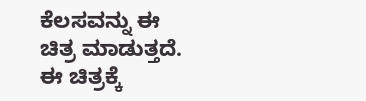ಕೆಲಸವನ್ನು ಈ ಚಿತ್ರ ಮಾಡುತ್ತದೆ.
ಈ ಚಿತ್ರಕ್ಕೆ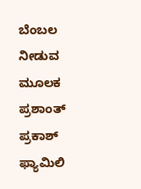ಬೆಂಬಲ ನೀಡುವ ಮೂಲಕ ಪ್ರಶಾಂತ್ ಪ್ರಕಾಶ್ ಫ್ಯಾಮಿಲಿ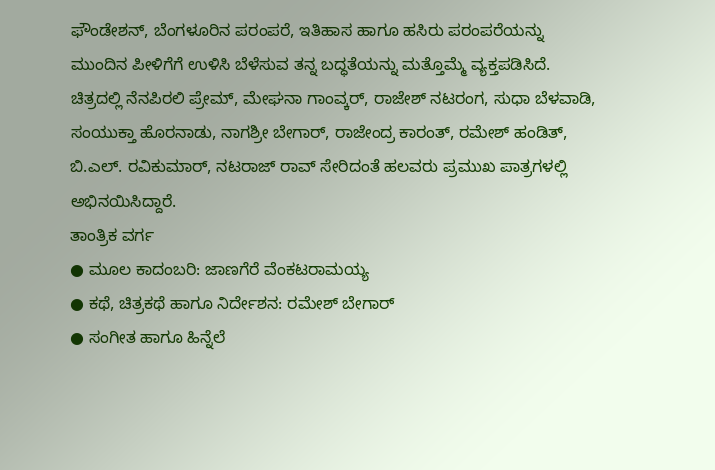ಫೌಂಡೇಶನ್, ಬೆಂಗಳೂರಿನ ಪರಂಪರೆ, ಇತಿಹಾಸ ಹಾಗೂ ಹಸಿರು ಪರಂಪರೆಯನ್ನು ಮುಂದಿನ ಪೀಳಿಗೆಗೆ ಉಳಿಸಿ ಬೆಳೆಸುವ ತನ್ನ ಬದ್ಧತೆಯನ್ನು ಮತ್ತೊಮ್ಮೆ ವ್ಯಕ್ತಪಡಿಸಿದೆ.
ಚಿತ್ರದಲ್ಲಿ ನೆನಪಿರಲಿ ಪ್ರೇಮ್, ಮೇಘನಾ ಗಾಂವ್ಕರ್, ರಾಜೇಶ್ ನಟರಂಗ, ಸುಧಾ ಬೆಳವಾಡಿ, ಸಂಯುಕ್ತಾ ಹೊರನಾಡು, ನಾಗಶ್ರೀ ಬೇಗಾರ್, ರಾಜೇಂದ್ರ ಕಾರಂತ್, ರಮೇಶ್ ಹಂಡಿತ್, ಬಿ.ಎಲ್. ರವಿಕುಮಾರ್, ನಟರಾಜ್ ರಾವ್ ಸೇರಿದಂತೆ ಹಲವರು ಪ್ರಮುಖ ಪಾತ್ರಗಳಲ್ಲಿ ಅಭಿನಯಿಸಿದ್ದಾರೆ.
ತಾಂತ್ರಿಕ ವರ್ಗ
● ಮೂಲ ಕಾದಂಬರಿ: ಜಾಣಗೆರೆ ವೆಂಕಟರಾಮಯ್ಯ
● ಕಥೆ, ಚಿತ್ರಕಥೆ ಹಾಗೂ ನಿರ್ದೇಶನ: ರಮೇಶ್ ಬೇಗಾರ್
● ಸಂಗೀತ ಹಾಗೂ ಹಿನ್ನೆಲೆ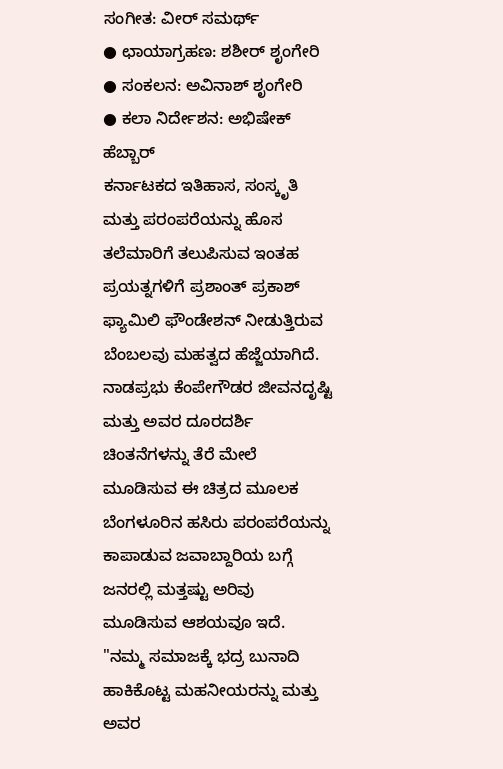ಸಂಗೀತ: ವೀರ್ ಸಮರ್ಥ್
● ಛಾಯಾಗ್ರಹಣ: ಶಶೀರ್ ಶೃಂಗೇರಿ
● ಸಂಕಲನ: ಅವಿನಾಶ್ ಶೃಂಗೇರಿ
● ಕಲಾ ನಿರ್ದೇಶನ: ಅಭಿಷೇಕ್ ಹೆಬ್ಬಾರ್
ಕರ್ನಾಟಕದ ಇತಿಹಾಸ, ಸಂಸ್ಕೃತಿ ಮತ್ತು ಪರಂಪರೆಯನ್ನು ಹೊಸ ತಲೆಮಾರಿಗೆ ತಲುಪಿಸುವ ಇಂತಹ ಪ್ರಯತ್ನಗಳಿಗೆ ಪ್ರಶಾಂತ್ ಪ್ರಕಾಶ್ ಫ್ಯಾಮಿಲಿ ಫೌಂಡೇಶನ್ ನೀಡುತ್ತಿರುವ ಬೆಂಬಲವು ಮಹತ್ವದ ಹೆಜ್ಜೆಯಾಗಿದೆ. ನಾಡಪ್ರಭು ಕೆಂಪೇಗೌಡರ ಜೀವನದೃಷ್ಟಿ ಮತ್ತು ಅವರ ದೂರದರ್ಶಿ ಚಿಂತನೆಗಳನ್ನು ತೆರೆ ಮೇಲೆ ಮೂಡಿಸುವ ಈ ಚಿತ್ರದ ಮೂಲಕ ಬೆಂಗಳೂರಿನ ಹಸಿರು ಪರಂಪರೆಯನ್ನು ಕಾಪಾಡುವ ಜವಾಬ್ದಾರಿಯ ಬಗ್ಗೆ ಜನರಲ್ಲಿ ಮತ್ತಷ್ಟು ಅರಿವು ಮೂಡಿಸುವ ಆಶಯವೂ ಇದೆ.
"ನಮ್ಮ ಸಮಾಜಕ್ಕೆ ಭದ್ರ ಬುನಾದಿ ಹಾಕಿಕೊಟ್ಟ ಮಹನೀಯರನ್ನು ಮತ್ತು ಅವರ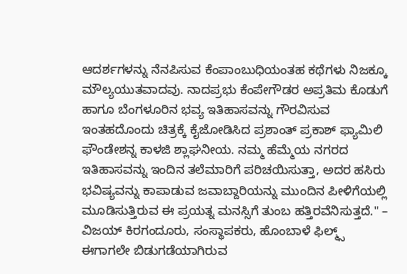ಆದರ್ಶಗಳನ್ನು ನೆನಪಿಸುವ ಕೆಂಪಾಂಬುಧಿಯಂತಹ ಕಥೆಗಳು ನಿಜಕ್ಕೂ ಮೌಲ್ಯಯುತವಾದವು. ನಾದಪ್ರಭು ಕೆಂಪೇಗೌಡರ ಅಪ್ರತಿಮ ಕೊಡುಗೆ ಹಾಗೂ ಬೆಂಗಳೂರಿನ ಭವ್ಯ ಇತಿಹಾಸವನ್ನು ಗೌರವಿಸುವ ಇಂತಹದೊಂದು ಚಿತ್ರಕ್ಕೆ ಕೈಜೋಡಿಸಿದ ಪ್ರಶಾಂತ್ ಪ್ರಕಾಶ್ ಫ್ಯಾಮಿಲಿ ಫೌಂಡೇಶನ್ನ ಕಾಳಜಿ ಶ್ಲಾಘನೀಯ. ನಮ್ಮ ಹೆಮ್ಮೆಯ ನಗರದ ಇತಿಹಾಸವನ್ನು ಇಂದಿನ ತಲೆಮಾರಿಗೆ ಪರಿಚಯಿಸುತ್ತಾ, ಅದರ ಹಸಿರು ಭವಿಷ್ಯವನ್ನು ಕಾಪಾಡುವ ಜವಾಬ್ದಾರಿಯನ್ನು ಮುಂದಿನ ಪೀಳಿಗೆಯಲ್ಲಿ ಮೂಡಿಸುತ್ತಿರುವ ಈ ಪ್ರಯತ್ನ ಮನಸ್ಸಿಗೆ ತುಂಬ ಹತ್ತಿರವೆನಿಸುತ್ತದೆ." – ವಿಜಯ್ ಕಿರಗಂದೂರು, ಸಂಸ್ಥಾಪಕರು, ಹೊಂಬಾಳೆ ಫಿಲ್ಮ್ಸ್
ಈಗಾಗಲೇ ಬಿಡುಗಡೆಯಾಗಿರುವ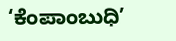‘ಕೆಂಪಾಂಬುಧಿ’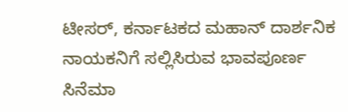ಟೀಸರ್, ಕರ್ನಾಟಕದ ಮಹಾನ್ ದಾರ್ಶನಿಕ ನಾಯಕನಿಗೆ ಸಲ್ಲಿಸಿರುವ ಭಾವಪೂರ್ಣ ಸಿನೆಮಾ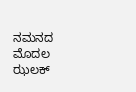ನಮನದ ಮೊದಲ ಝಲಕ್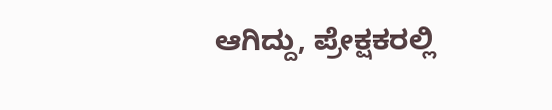ಆಗಿದ್ದು, ಪ್ರೇಕ್ಷಕರಲ್ಲಿ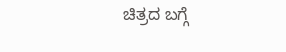ಚಿತ್ರದ ಬಗ್ಗೆ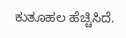ಕುತೂಹಲ ಹೆಚ್ಚಿಸಿದೆ.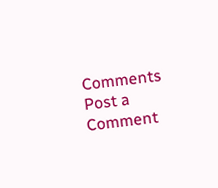Comments
Post a Comment